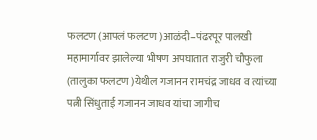फलटण (आपलं फलटण )आळंदी–पंढरपूर पालखी महामार्गावर झालेल्या भीषण अपघातात राजुरी चौफुला (तालुका फलटण )येथील गजानन रामचंद्र जाधव व त्यांच्या पत्नी सिंधुताई गजानन जाधव यांचा जागीच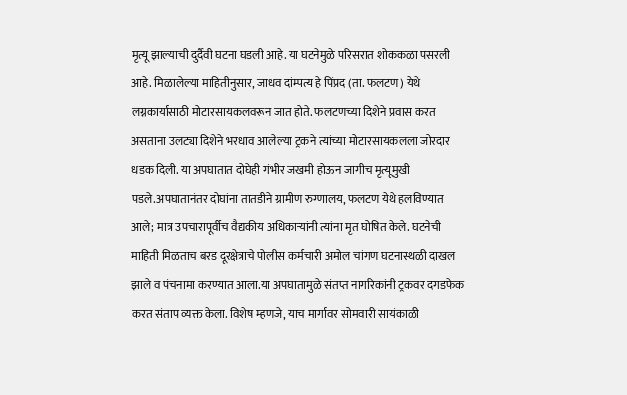मृत्यू झाल्याची दुर्दैवी घटना घडली आहे. या घटनेमुळे परिसरात शोककळा पसरली आहे. मिळालेल्या माहितीनुसार, जाधव दांम्पत्य हे पिंप्रद (ता. फलटण) येथे लग्नकार्यासाठी मोटारसायकलवरून जात होते. फलटणच्या दिशेने प्रवास करत असताना उलट्या दिशेने भरधाव आलेल्या ट्रकने त्यांच्या मोटारसायकलला जोरदार धडक दिली. या अपघातात दोघेही गंभीर जखमी होऊन जागीच मृत्यूमुखी पडले.अपघातानंतर दोघांना तातडीने ग्रामीण रुग्णालय, फलटण येथे हलविण्यात आले; मात्र उपचारापूर्वीच वैद्यकीय अधिकाऱ्यांनी त्यांना मृत घोषित केले. घटनेची माहिती मिळताच बरड दूरक्षेत्राचे पोलीस कर्मचारी अमोल चांगण घटनास्थळी दाखल झाले व पंचनामा करण्यात आला.या अपघातामुळे संतप्त नागरिकांनी ट्रकवर दगडफेक करत संताप व्यक्त केला. विशेष म्हणजे, याच मार्गावर सोमवारी सायंकाळी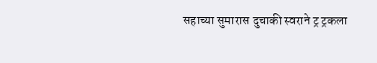सहाच्या सुमारास दुचाकी स्वराने ट्र ट्रकला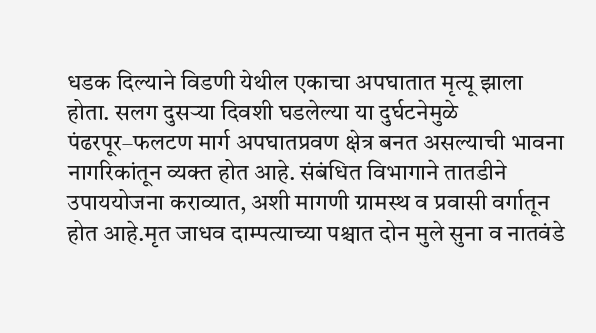धडक दिल्याने विडणी येथील एकाचा अपघातात मृत्यू झाला होता. सलग दुसऱ्या दिवशी घडलेल्या या दुर्घटनेमुळे पंढरपूर–फलटण मार्ग अपघातप्रवण क्षेत्र बनत असल्याची भावना नागरिकांतून व्यक्त होत आहे. संबंधित विभागाने तातडीने उपाययोजना कराव्यात, अशी मागणी ग्रामस्थ व प्रवासी वर्गातून होत आहे.मृत जाधव दाम्पत्याच्या पश्चात दोन मुले सुना व नातवंडे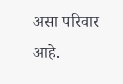असा परिवार आहे.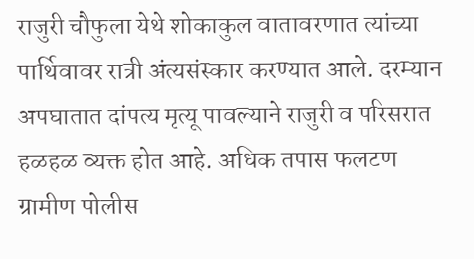राजुरी चौफुला येथे शोकाकुल वातावरणात त्यांच्या पार्थिवावर रात्री अंत्यसंस्कार करण्यात आले. दरम्यान अपघातात दांपत्य मृत्यू पावल्याने राजुरी व परिसरात हळहळ व्यक्त होत आहे. अधिक तपास फलटण ग्रामीण पोलीस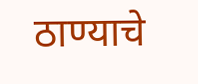ठाण्याचे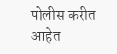पोलीस करीत आहेत